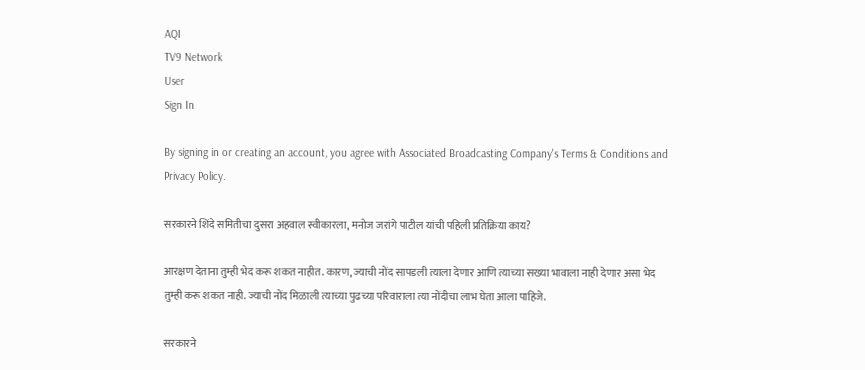AQI
TV9 Network
User
Sign In

By signing in or creating an account, you agree with Associated Broadcasting Company's Terms & Conditions and Privacy Policy.

सरकारने शिंदे समितीचा दुसरा अहवाल स्वीकारला, मनोज जरांगे पाटील यांची पहिली प्रतिक्रिया काय?

आरक्षण देताना तुम्ही भेद करू शकत नाहीत. कारण, ज्याची नोंद सापडली त्याला देणार आणि त्याच्या सख्या भावाला नाही देणार असा भेद तुम्ही करू शकत नाही. ज्याची नोंद मिळाली त्याच्या पुढच्या परिवाराला त्या नोंदीचा लाभ घेता आला पाहिजे.

सरकारने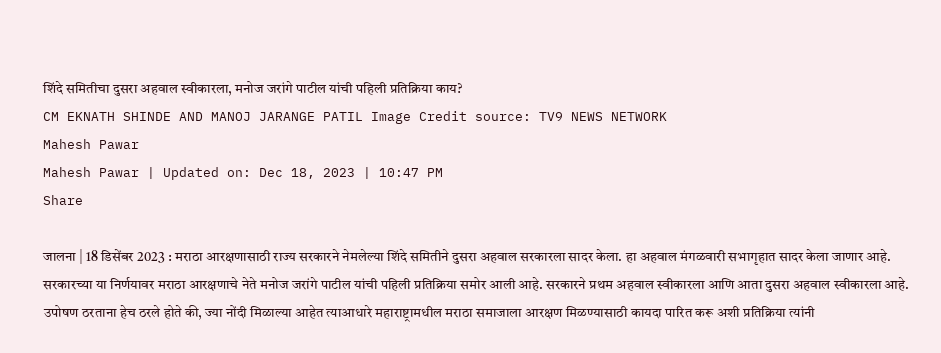शिंदे समितीचा दुसरा अहवाल स्वीकारला, मनोज जरांगे पाटील यांची पहिली प्रतिक्रिया काय?
CM EKNATH SHINDE AND MANOJ JARANGE PATIL Image Credit source: TV9 NEWS NETWORK
Mahesh Pawar
Mahesh Pawar | Updated on: Dec 18, 2023 | 10:47 PM
Share

जालना | 18 डिसेंबर 2023 : मराठा आरक्षणासाठी राज्य सरकारने नेमलेल्या शिंदे समितीने दुसरा अहवाल सरकारला सादर केला. हा अहवाल मंगळवारी सभागृहात सादर केला जाणार आहे. सरकारच्या या निर्णयावर मराठा आरक्षणाचे नेते मनोज जरांगे पाटील यांची पहिली प्रतिक्रिया समोर आली आहे. सरकारने प्रथम अहवाल स्वीकारला आणि आता दुसरा अहवाल स्वीकारला आहे. उपोषण ठरताना हेच ठरले होते की, ज्या नोंदी मिळाल्या आहेत त्याआधारे महाराष्ट्रामधील मराठा समाजाला आरक्षण मिळण्यासाठी कायदा पारित करू अशी प्रतिक्रिया त्यांनी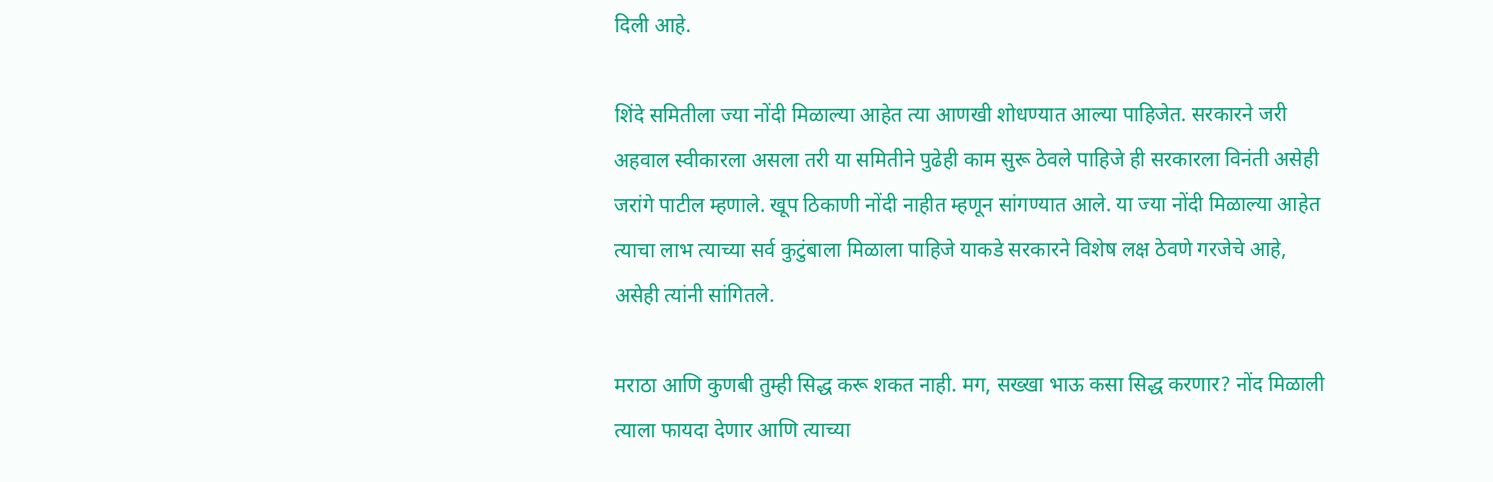दिली आहे.

शिंदे समितीला ज्या नोंदी मिळाल्या आहेत त्या आणखी शोधण्यात आल्या पाहिजेत. सरकारने जरी अहवाल स्वीकारला असला तरी या समितीने पुढेही काम सुरू ठेवले पाहिजे ही सरकारला विनंती असेही जरांगे पाटील म्हणाले. खूप ठिकाणी नोंदी नाहीत म्हणून सांगण्यात आले. या ज्या नोंदी मिळाल्या आहेत त्याचा लाभ त्याच्या सर्व कुटुंबाला मिळाला पाहिजे याकडे सरकारने विशेष लक्ष ठेवणे गरजेचे आहे, असेही त्यांनी सांगितले.

मराठा आणि कुणबी तुम्ही सिद्ध करू शकत नाही. मग, सख्खा भाऊ कसा सिद्ध करणार? नोंद मिळाली त्याला फायदा देणार आणि त्याच्या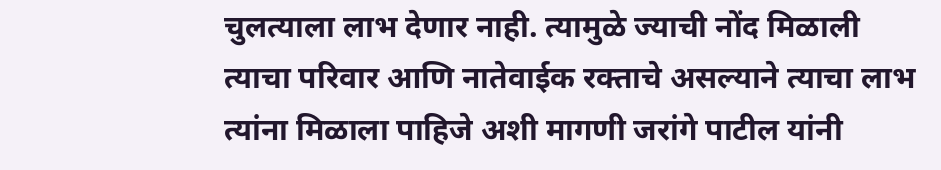चुलत्याला लाभ देणार नाही. त्यामुळे ज्याची नोंद मिळाली त्याचा परिवार आणि नातेवाईक रक्ताचे असल्याने त्याचा लाभ त्यांना मिळाला पाहिजे अशी मागणी जरांगे पाटील यांनी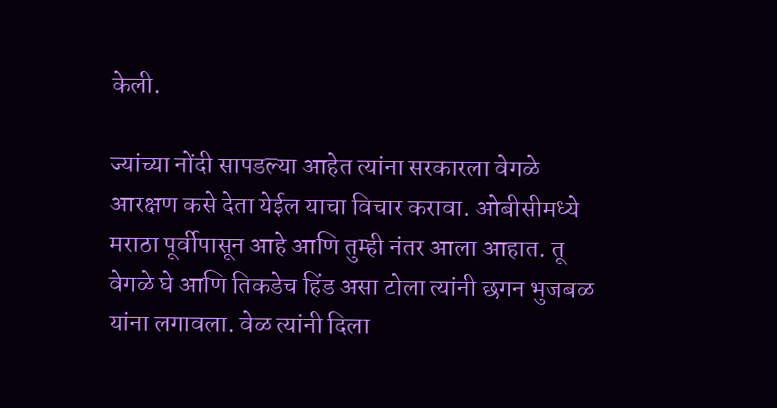केली.

ज्यांच्या नोंदी सापडल्या आहेत त्यांना सरकारला वेगळे आरक्षण कसे देता येईल याचा विचार करावा. ओबीसीमध्ये मराठा पूर्वीपासून आहे आणि तुम्ही नंतर आला आहात. तू वेगळे घे आणि तिकडेच हिंड असा टोला त्यांनी छगन भुजबळ यांना लगावला. वेळ त्यांनी दिला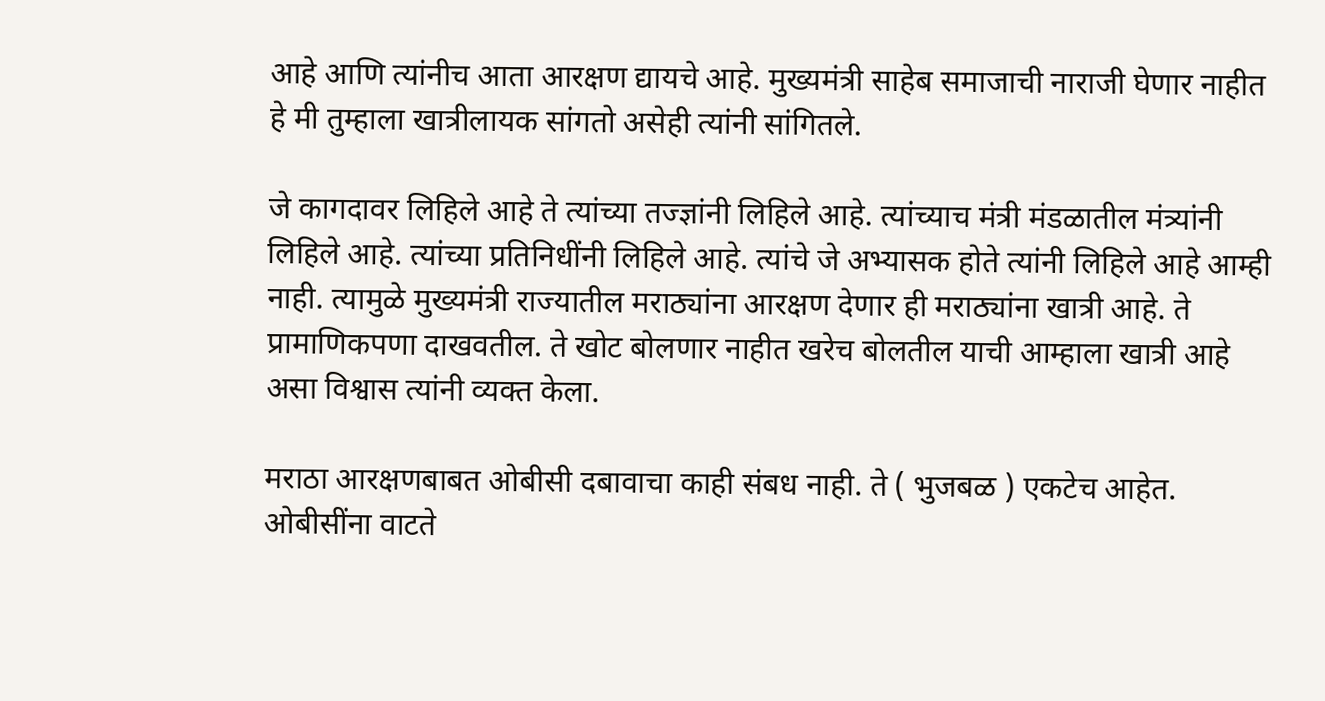आहे आणि त्यांनीच आता आरक्षण द्यायचे आहे. मुख्यमंत्री साहेब समाजाची नाराजी घेणार नाहीत हे मी तुम्हाला खात्रीलायक सांगतो असेही त्यांनी सांगितले.

जे कागदावर लिहिले आहे ते त्यांच्या तज्ज्ञांनी लिहिले आहे. त्यांच्याच मंत्री मंडळातील मंत्र्यांनी लिहिले आहे. त्यांच्या प्रतिनिधींनी लिहिले आहे. त्यांचे जे अभ्यासक होते त्यांनी लिहिले आहे आम्ही नाही. त्यामुळे मुख्यमंत्री राज्यातील मराठ्यांना आरक्षण देणार ही मराठ्यांना खात्री आहे. ते प्रामाणिकपणा दाखवतील. ते खोट बोलणार नाहीत खरेच बोलतील याची आम्हाला खात्री आहे असा विश्वास त्यांनी व्यक्त केला.

मराठा आरक्षणबाबत ओबीसी दबावाचा काही संबध नाही. ते ( भुजबळ ) एकटेच आहेत. ओबीसींना वाटते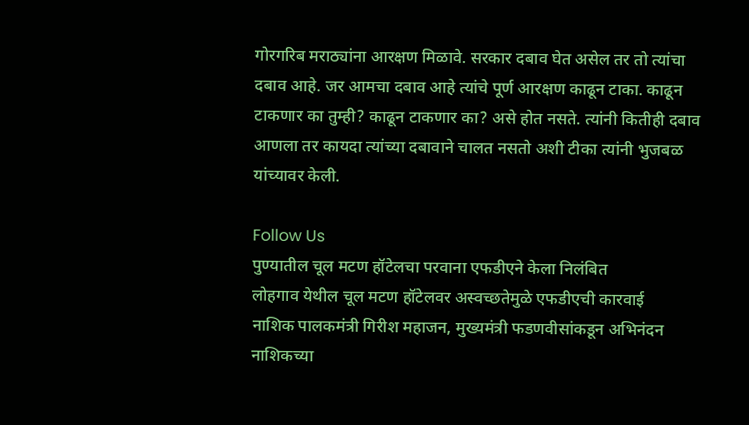गोरगरिब मराठ्यांना आरक्षण मिळावे. सरकार दबाव घेत असेल तर तो त्यांचा दबाव आहे. जर आमचा दबाव आहे त्यांचे पूर्ण आरक्षण काढून टाका. काढून टाकणार का तुम्ही? काढून टाकणार का? असे होत नसते. त्यांनी कितीही दबाव आणला तर कायदा त्यांच्या दबावाने चालत नसतो अशी टीका त्यांनी भुजबळ यांच्यावर केली.

Follow Us
पुण्यातील चूल मटण हॉटेलचा परवाना एफडीएने केला निलंबित
लोहगाव येथील चूल मटण हॉटेलवर अस्वच्छतेमुळे एफडीएची कारवाई
नाशिक पालकमंत्री गिरीश महाजन, मुख्यमंत्री फडणवीसांकडून अभिनंदन
नाशिकच्या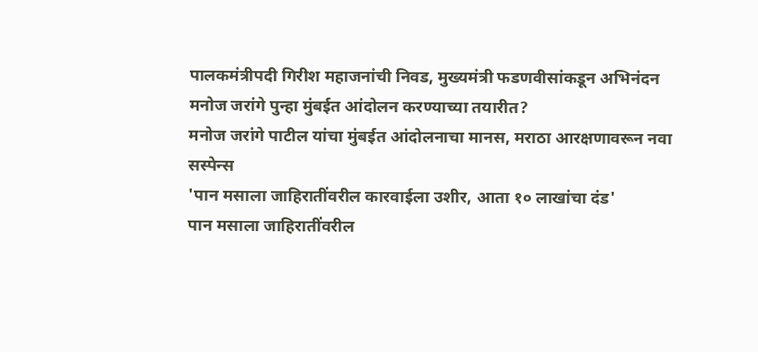पालकमंत्रीपदी गिरीश महाजनांची निवड, मुख्यमंत्री फडणवीसांकडून अभिनंदन
मनोज जरांगे पुन्हा मुंबईत आंदोलन करण्याच्या तयारीत?
मनोज जरांगे पाटील यांचा मुंबईत आंदोलनाचा मानस, मराठा आरक्षणावरून नवा सस्पेन्स
'पान मसाला जाहिरातींवरील कारवाईला उशीर, आता १० लाखांचा दंड'
पान मसाला जाहिरातींवरील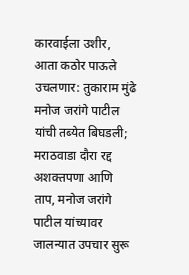कारवाईला उशीर, आता कठोर पाऊले उचलणार: तुकाराम मुंढे
मनोज जरांगे पाटील यांची तब्येत बिघडली; मराठवाडा दौरा रद्द
अशक्तपणा आणि ताप, मनोज जरांगे पाटील यांच्यावर जालन्यात उपचार सुरू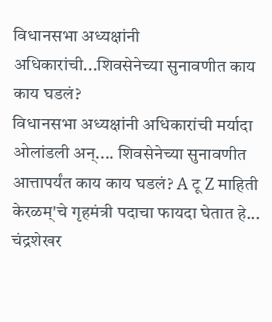विधानसभा अध्यक्षांनी अधिकारांची...शिवसेनेच्या सुनावणीत काय काय घडलं?
विधानसभा अध्यक्षांनी अधिकारांची मर्यादा ओलांडली अन्.... शिवसेनेच्या सुनावणीत आत्तापर्यंत काय काय घडलं? A टू Z माहिती
केरळम्'चे गृहमंत्री पदाचा फायदा घेतात हे... चंद्रशेखर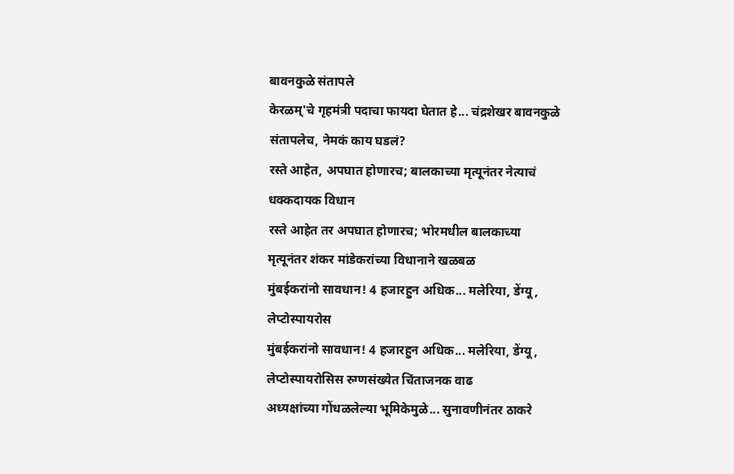बावनकुळे संतापले
केरळम्'चे गृहमंत्री पदाचा फायदा घेतात हे... चंद्रशेखर बावनकुळे संतापलेच, नेमकं काय घडलं?
रस्ते आहेत, अपघात होणारच; बालकाच्या मृत्यूनंतर नेत्याचं धक्कदायक विधान
रस्ते आहेत तर अपघात होणारच; भोरमधील बालकाच्या मृत्यूनंतर शंकर मांडेकरांच्या विधानाने खळबळ
मुंबईकरांनो सावधान! 4 हजारहुन अधिक... मलेरिया, डेंग्यू, लेप्टोस्पायरोस
मुंबईकरांनो सावधान! 4 हजारहुन अधिक... मलेरिया, डेंग्यू, लेप्टोस्पायरोसिस रुग्णसंख्येत चिंताजनक वाढ
अध्यक्षांच्या गोंधळलेल्या भूमिकेमुळे... सुनावणीनंतर ठाकरे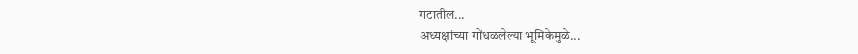गटातील...
अध्यक्षांच्या गोंधळलेल्या भूमिकेमुळे...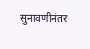सुनावणीनंतर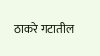ठाकरे गटातील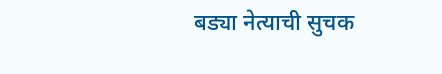बड्या नेत्याची सुचक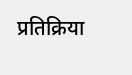प्रतिक्रिया